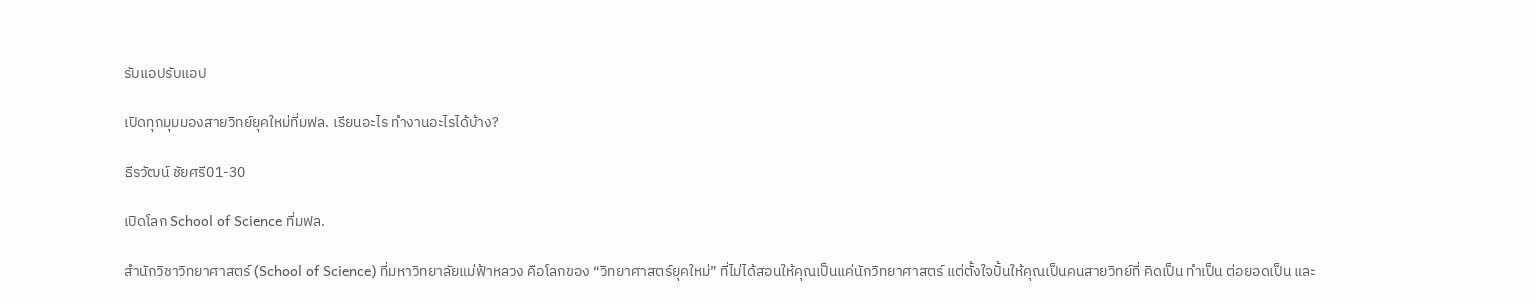รับแอปรับแอป

เปิดทุกมุมมองสายวิทย์ยุคใหม่ที่มฟล. เรียนอะไร ทำงานอะไรได้บ้าง?

ธีรวัฒน์ ชัยศรี01-30

เปิดโลก School of Science ที่มฟล.

สำนักวิชาวิทยาศาสตร์ (School of Science) ที่มหาวิทยาลัยแม่ฟ้าหลวง คือโลกของ “วิทยาศาสตร์ยุคใหม่” ที่ไม่ได้สอนให้คุณเป็นแค่นักวิทยาศาสตร์ แต่ตั้งใจปั้นให้คุณเป็นคนสายวิทย์ที่ คิดเป็น ทำเป็น ต่อยอดเป็น และ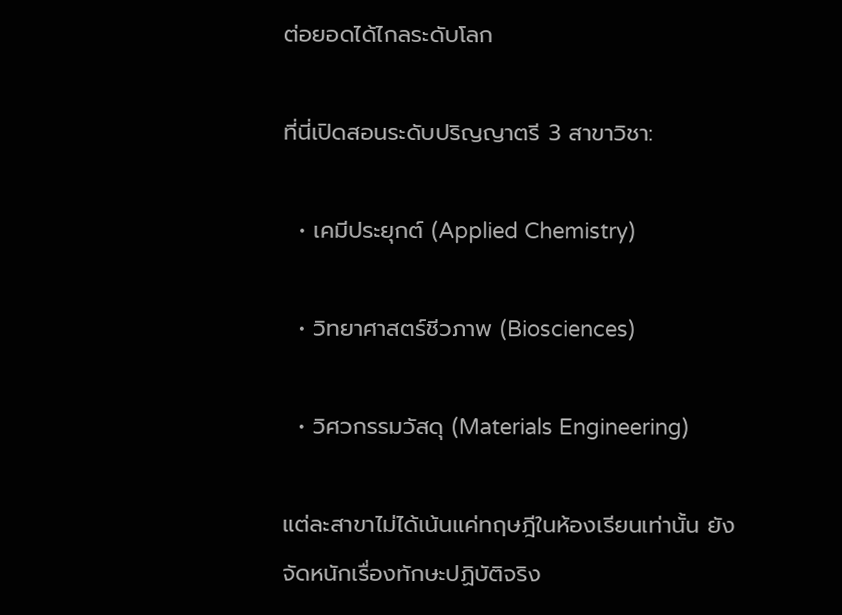ต่อยอดได้ไกลระดับโลก

ที่นี่เปิดสอนระดับปริญญาตรี 3 สาขาวิชา:

  • เคมีประยุกต์ (Applied Chemistry)

  • วิทยาศาสตร์ชีวภาพ (Biosciences)

  • วิศวกรรมวัสดุ (Materials Engineering)

แต่ละสาขาไม่ได้เน้นแค่ทฤษฎีในห้องเรียนเท่านั้น ยังจัดหนักเรื่องทักษะปฏิบัติจริง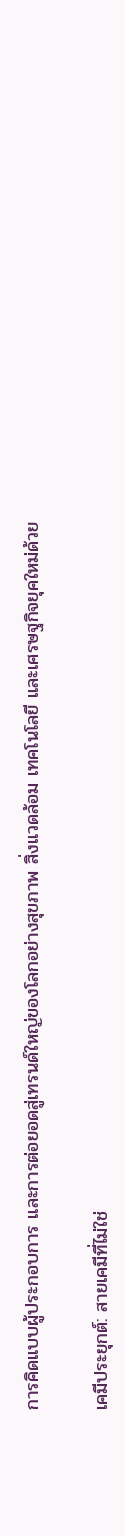การคิดแบบผู้ประกอบการ และการต่อยอดสู่เทรนด์ใหญ่ของโลกอย่างสุขภาพ สิ่งแวดล้อม เทคโนโลยี และเศรษฐกิจยุคใหม่ด้วย

เคมีประยุกต์: สายเคมีที่ไม่ใช่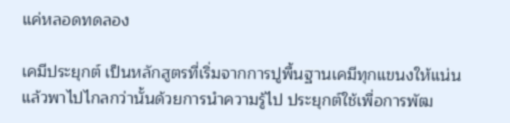แค่หลอดทดลอง

เคมีประยุกต์ เป็นหลักสูตรที่เริ่มจากการปูพื้นฐานเคมีทุกแขนงให้แน่น แล้วพาไปไกลกว่านั้นด้วยการนำความรู้ไป ประยุกต์ใช้เพื่อการพัฒ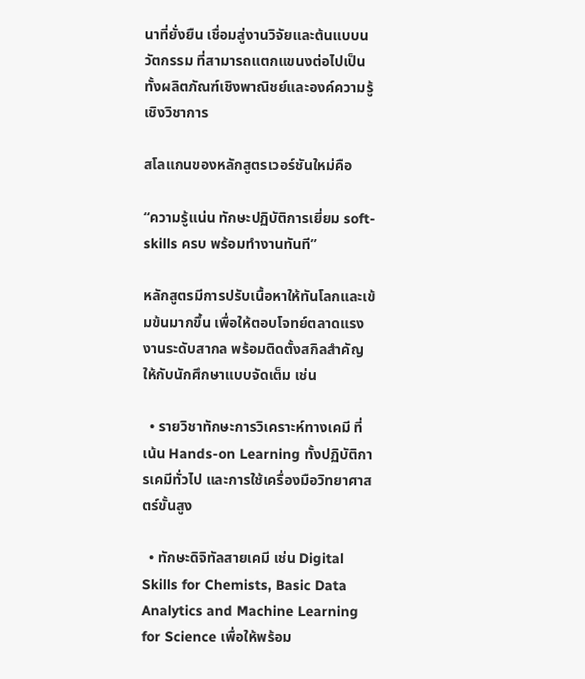นาที่ยั่งยืน เชื่อมสู่งานวิจัยและต้นแบบนวัตกรรม ที่สามารถแตกแขนงต่อไปเป็นทั้งผลิตภัณฑ์เชิงพาณิชย์และองค์ความรู้เชิงวิชาการ

สโลแกนของหลักสูตรเวอร์ชันใหม่คือ

“ความรู้แน่น ทักษะปฏิบัติการเยี่ยม soft-skills ครบ พร้อมทำงานทันที”

หลักสูตรมีการปรับเนื้อหาให้ทันโลกและเข้มข้นมากขึ้น เพื่อให้ตอบโจทย์ตลาดแรงงานระดับสากล พร้อมติดตั้งสกิลสำคัญให้กับนักศึกษาแบบจัดเต็ม เช่น

  • รายวิชาทักษะการวิเคราะห์ทางเคมี ที่เน้น Hands-on Learning ทั้งปฏิบัติการเคมีทั่วไป และการใช้เครื่องมือวิทยาศาสตร์ขั้นสูง

  • ทักษะดิจิทัลสายเคมี เช่น Digital Skills for Chemists, Basic Data Analytics and Machine Learning for Science เพื่อให้พร้อม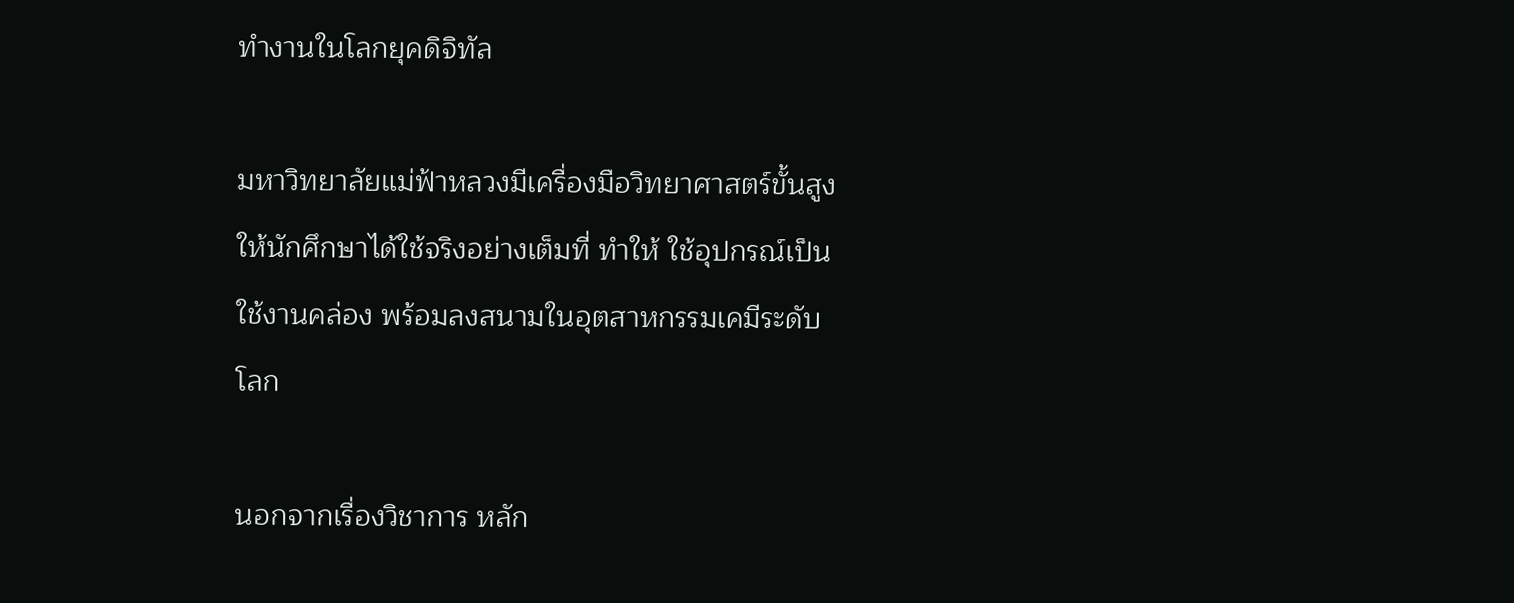ทำงานในโลกยุคดิจิทัล

มหาวิทยาลัยแม่ฟ้าหลวงมีเครื่องมือวิทยาศาสตร์ขั้นสูงให้นักศึกษาได้ใช้จริงอย่างเต็มที่ ทำให้ ใช้อุปกรณ์เป็น ใช้งานคล่อง พร้อมลงสนามในอุตสาหกรรมเคมีระดับโลก

นอกจากเรื่องวิชาการ หลัก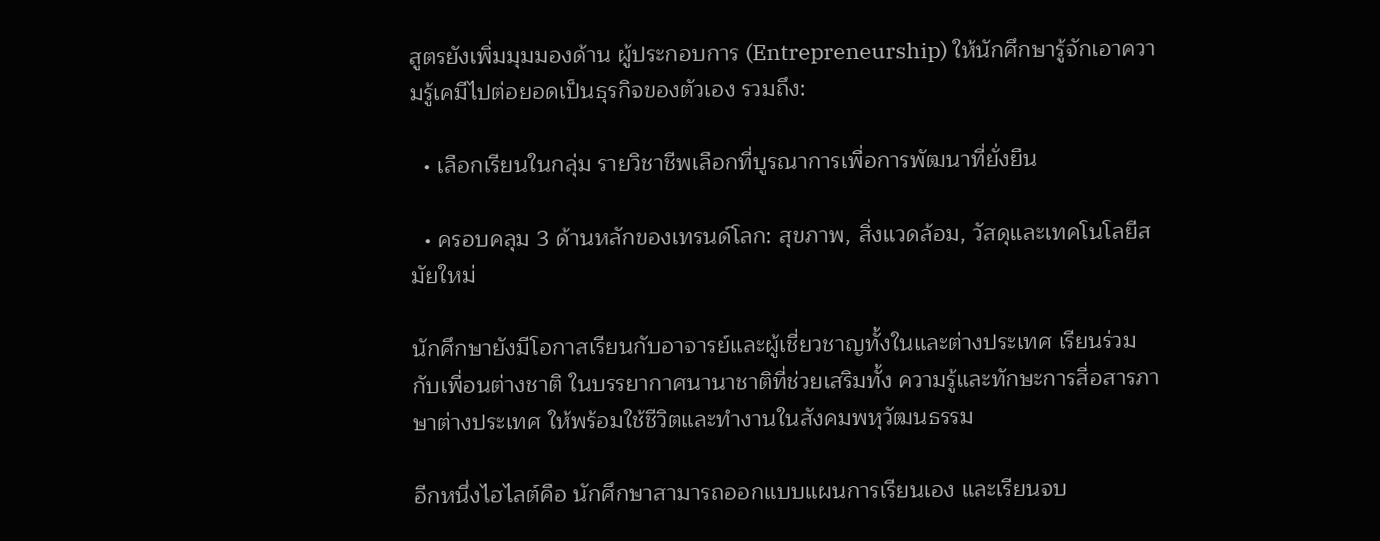สูตรยังเพิ่มมุมมองด้าน ผู้ประกอบการ (Entrepreneurship) ให้นักศึกษารู้จักเอาความรู้เคมีไปต่อยอดเป็นธุรกิจของตัวเอง รวมถึง:

  • เลือกเรียนในกลุ่ม รายวิชาชีพเลือกที่บูรณาการเพื่อการพัฒนาที่ยั่งยืน

  • ครอบคลุม 3 ด้านหลักของเทรนด์โลก: สุขภาพ, สิ่งแวดล้อม, วัสดุและเทคโนโลยีสมัยใหม่

นักศึกษายังมีโอกาสเรียนกับอาจารย์และผู้เชี่ยวชาญทั้งในและต่างประเทศ เรียนร่วมกับเพื่อนต่างชาติ ในบรรยากาศนานาชาติที่ช่วยเสริมทั้ง ความรู้และทักษะการสื่อสารภาษาต่างประเทศ ให้พร้อมใช้ชีวิตและทำงานในสังคมพหุวัฒนธรรม

อีกหนึ่งไฮไลต์คือ นักศึกษาสามารถออกแบบแผนการเรียนเอง และเรียนจบ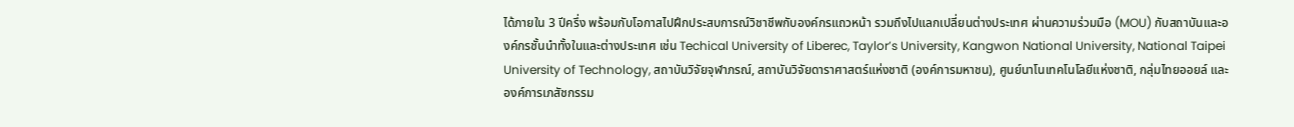ได้ภายใน 3 ปีครึ่ง พร้อมกับโอกาสไปฝึกประสบการณ์วิชาชีพกับองค์กรแถวหน้า รวมถึงไปแลกเปลี่ยนต่างประเทศ ผ่านความร่วมมือ (MOU) กับสถาบันและองค์กรชั้นนำทั้งในและต่างประเทศ เช่น Techical University of Liberec, Taylor’s University, Kangwon National University, National Taipei University of Technology, สถาบันวิจัยจุฬาภรณ์, สถาบันวิจัยดาราศาสตร์แห่งชาติ (องค์การมหาชน), ศูนย์นาโนเทคโนโลยีแห่งชาติ, กลุ่มไทยออยล์ และองค์การเภสัชกรรม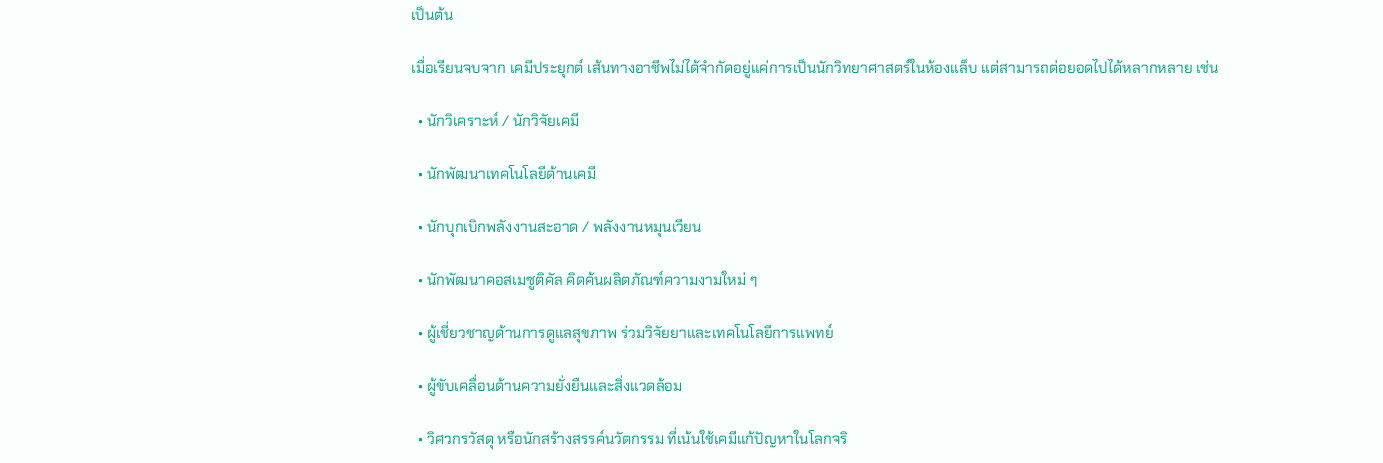เป็นต้น

เมื่อเรียนจบจาก เคมีประยุกต์ เส้นทางอาชีพไม่ได้จำกัดอยู่แค่การเป็นนักวิทยาศาสตร์ในห้องแล็บ แต่สามารถต่อยอดไปได้หลากหลาย เช่น

  • นักวิเคราะห์ / นักวิจัยเคมี

  • นักพัฒนาเทคโนโลยีด้านเคมี

  • นักบุกเบิกพลังงานสะอาด / พลังงานหมุนเวียน

  • นักพัฒนาคอสเมซูติคัล คิดค้นผลิตภัณฑ์ความงามใหม่ ๆ

  • ผู้เชี่ยวชาญด้านการดูแลสุขภาพ ร่วมวิจัยยาและเทคโนโลยีการแพทย์

  • ผู้ขับเคลื่อนด้านความยั่งยืนและสิ่งแวดล้อม

  • วิศวกรวัสดุ หรือนักสร้างสรรค์นวัตกรรม ที่เน้นใช้เคมีแก้ปัญหาในโลกจริ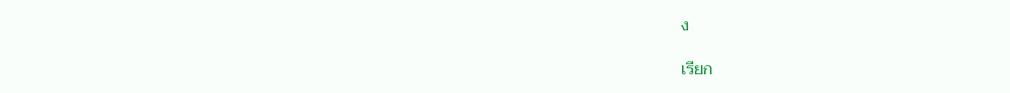ง

เรียก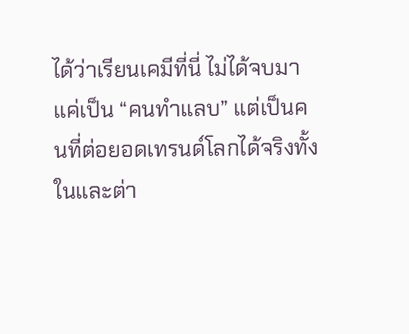ได้ว่าเรียนเคมีที่นี่ ไม่ได้จบมาแค่เป็น “คนทำแลบ” แต่เป็นคนที่ต่อยอดเทรนด์โลกได้จริงทั้งในและต่า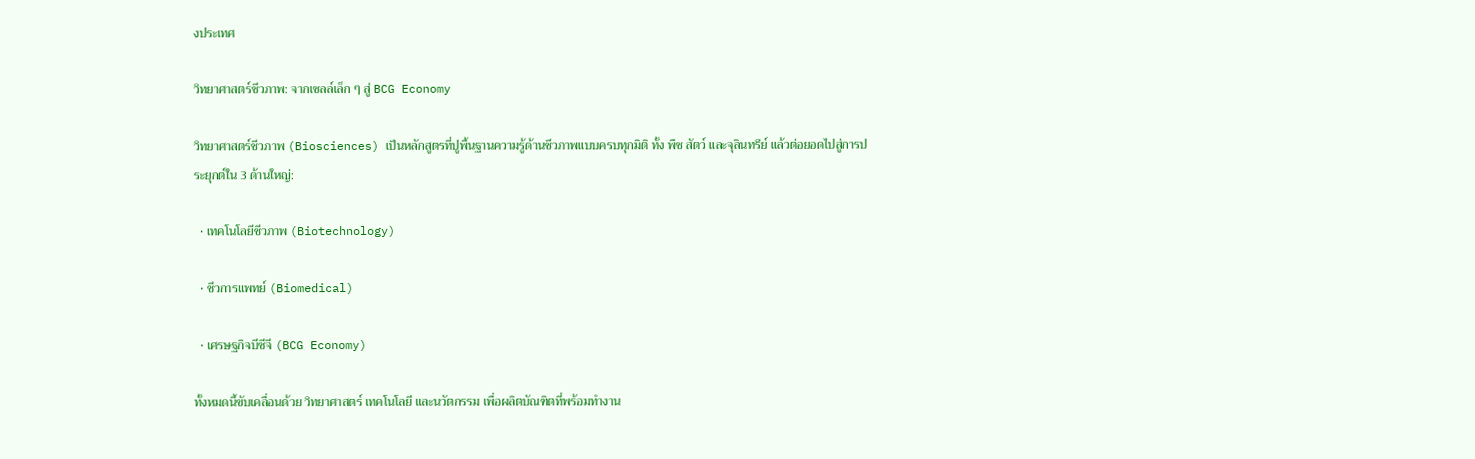งประเทศ

วิทยาศาสตร์ชีวภาพ: จากเซลล์เล็ก ๆ สู่ BCG Economy

วิทยาศาสตร์ชีวภาพ (Biosciences) เป็นหลักสูตรที่ปูพื้นฐานความรู้ด้านชีวภาพแบบครบทุกมิติ ทั้ง พืช สัตว์ และจุลินทรีย์ แล้วต่อยอดไปสู่การประยุกต์ใน 3 ด้านใหญ่:

  • เทคโนโลยีชีวภาพ (Biotechnology)

  • ชีวการแพทย์ (Biomedical)

  • เศรษฐกิจบีซีจี (BCG Economy)

ทั้งหมดนี้ขับเคลื่อนด้วย วิทยาศาสตร์ เทคโนโลยี และนวัตกรรม เพื่อผลิตบัณฑิตที่พร้อมทำงาน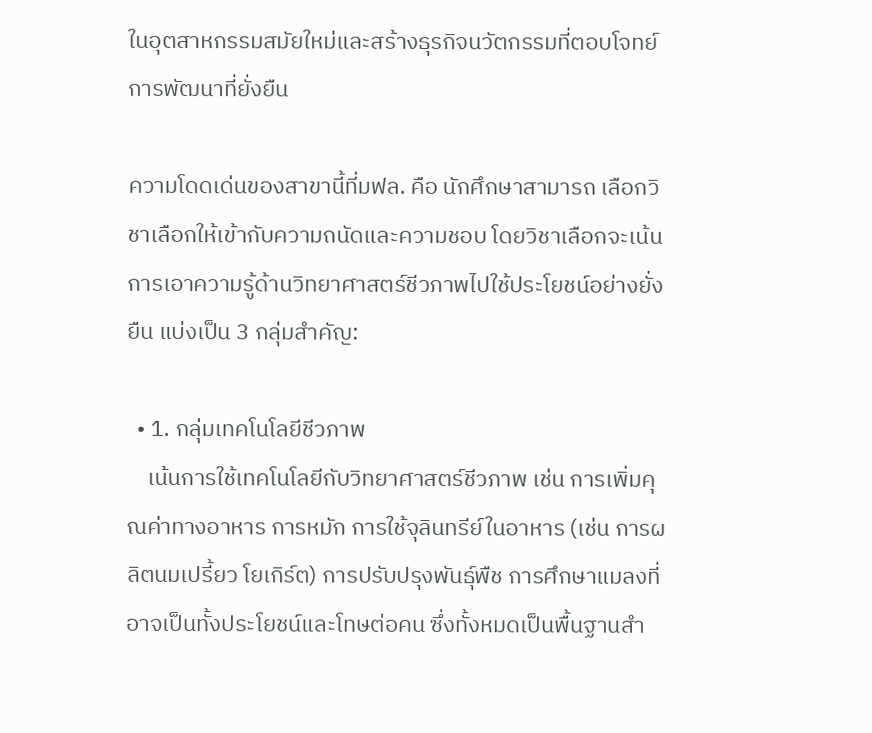ในอุตสาหกรรมสมัยใหม่และสร้างธุรกิจนวัตกรรมที่ตอบโจทย์การพัฒนาที่ยั่งยืน

ความโดดเด่นของสาขานี้ที่มฟล. คือ นักศึกษาสามารถ เลือกวิชาเลือกให้เข้ากับความถนัดและความชอบ โดยวิชาเลือกจะเน้นการเอาความรู้ด้านวิทยาศาสตร์ชีวภาพไปใช้ประโยชน์อย่างยั่งยืน แบ่งเป็น 3 กลุ่มสำคัญ:

  • 1. กลุ่มเทคโนโลยีชีวภาพ
    เน้นการใช้เทคโนโลยีกับวิทยาศาสตร์ชีวภาพ เช่น การเพิ่มคุณค่าทางอาหาร การหมัก การใช้จุลินทรีย์ในอาหาร (เช่น การผลิตนมเปรี้ยว โยเกิร์ต) การปรับปรุงพันธุ์พืช การศึกษาแมลงที่อาจเป็นทั้งประโยชน์และโทษต่อคน ซึ่งทั้งหมดเป็นพื้นฐานสำ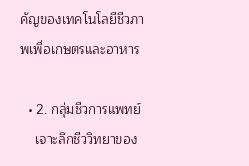คัญของเทคโนโลยีชีวภาพเพื่อเกษตรและอาหาร

  • 2. กลุ่มชีวการแพทย์
    เจาะลึกชีววิทยาของ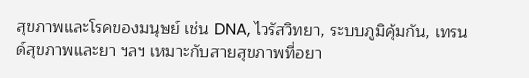สุขภาพและโรคของมนุษย์ เช่น DNA, ไวรัสวิทยา, ระบบภูมิคุ้มกัน, เทรนด์สุขภาพและยา ฯลฯ เหมาะกับสายสุขภาพที่อยา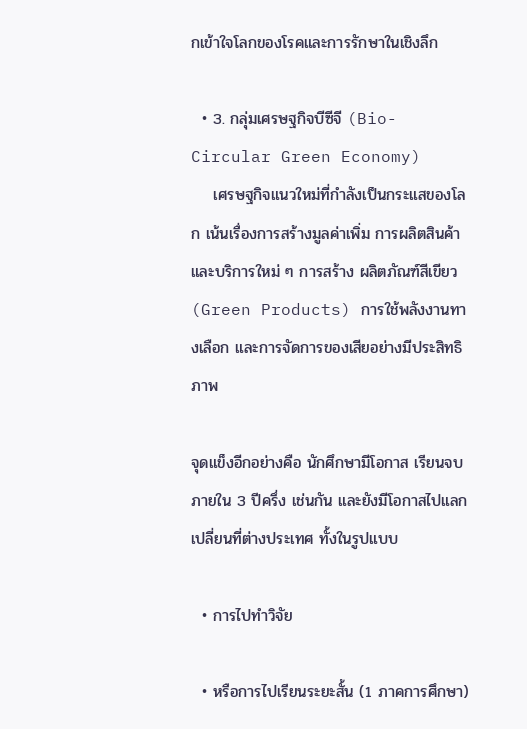กเข้าใจโลกของโรคและการรักษาในเชิงลึก

  • 3. กลุ่มเศรษฐกิจบีซีจี (Bio-Circular Green Economy)
    เศรษฐกิจแนวใหม่ที่กำลังเป็นกระแสของโลก เน้นเรื่องการสร้างมูลค่าเพิ่ม การผลิตสินค้าและบริการใหม่ ๆ การสร้าง ผลิตภัณฑ์สีเขียว (Green Products) การใช้พลังงานทางเลือก และการจัดการของเสียอย่างมีประสิทธิภาพ

จุดแข็งอีกอย่างคือ นักศึกษามีโอกาส เรียนจบภายใน 3 ปีครึ่ง เช่นกัน และยังมีโอกาสไปแลกเปลี่ยนที่ต่างประเทศ ทั้งในรูปแบบ

  • การไปทำวิจัย

  • หรือการไปเรียนระยะสั้น (1 ภาคการศึกษา)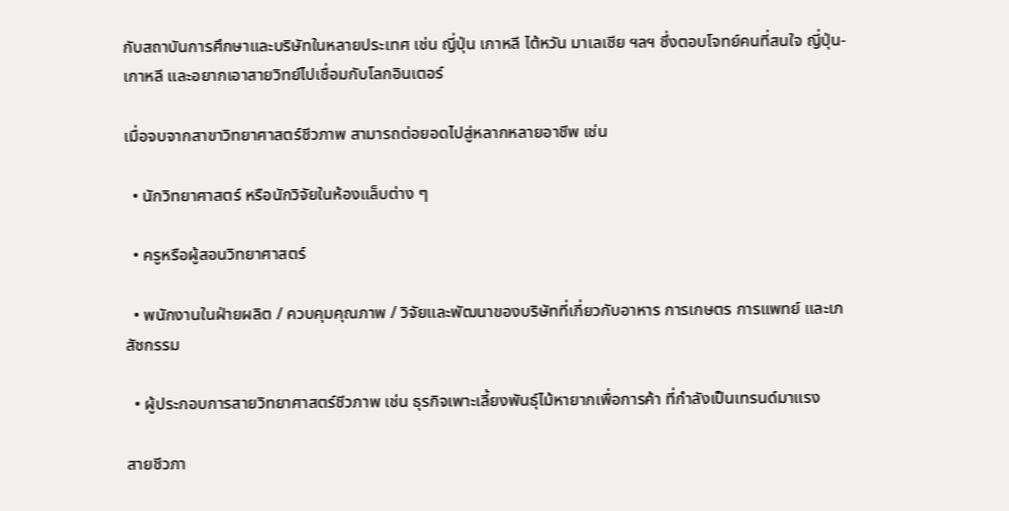กับสถาบันการศึกษาและบริษัทในหลายประเทศ เช่น ญี่ปุ่น เกาหลี ไต้หวัน มาเลเซีย ฯลฯ ซึ่งตอบโจทย์คนที่สนใจ ญี่ปุ่น-เกาหลี และอยากเอาสายวิทย์ไปเชื่อมกับโลกอินเตอร์

เมื่อจบจากสาขาวิทยาศาสตร์ชีวภาพ สามารถต่อยอดไปสู่หลากหลายอาชีพ เช่น

  • นักวิทยาศาสตร์ หรือนักวิจัยในห้องแล็บต่าง ๆ

  • ครูหรือผู้สอนวิทยาศาสตร์

  • พนักงานในฝ่ายผลิต / ควบคุมคุณภาพ / วิจัยและพัฒนาของบริษัทที่เกี่ยวกับอาหาร การเกษตร การแพทย์ และเภสัชกรรม

  • ผู้ประกอบการสายวิทยาศาสตร์ชีวภาพ เช่น ธุรกิจเพาะเลี้ยงพันธุ์ไม้หายากเพื่อการค้า ที่กำลังเป็นเทรนด์มาแรง

สายชีวภา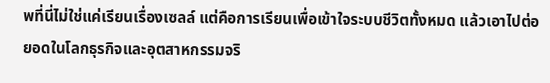พที่นี่ไม่ใช่แค่เรียนเรื่องเซลล์ แต่คือการเรียนเพื่อเข้าใจระบบชีวิตทั้งหมด แล้วเอาไปต่อยอดในโลกธุรกิจและอุตสาหกรรมจริ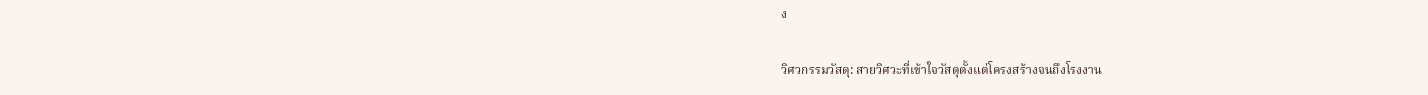ง

วิศวกรรมวัสดุ: สายวิศวะที่เข้าใจวัสดุตั้งแต่โครงสร้างจนถึงโรงงาน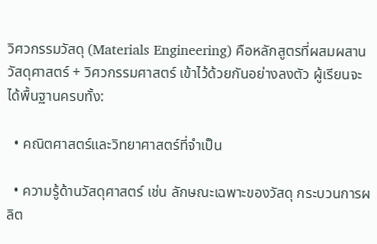วิศวกรรมวัสดุ (Materials Engineering) คือหลักสูตรที่ผสมผสาน วัสดุศาสตร์ + วิศวกรรมศาสตร์ เข้าไว้ด้วยกันอย่างลงตัว ผู้เรียนจะได้พื้นฐานครบทั้ง:

  • คณิตศาสตร์และวิทยาศาสตร์ที่จำเป็น

  • ความรู้ด้านวัสดุศาสตร์ เช่น ลักษณะเฉพาะของวัสดุ กระบวนการผลิต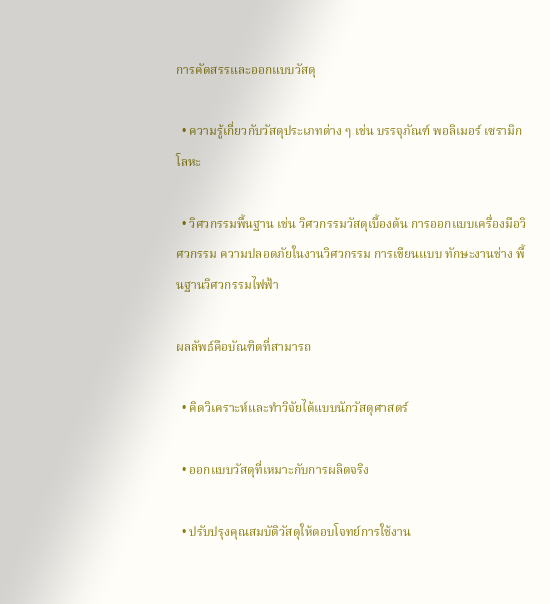การคัดสรรและออกแบบวัสดุ

  • ความรู้เกี่ยวกับวัสดุประเภทต่าง ๆ เช่น บรรจุภัณฑ์ พอลิเมอร์ เซรามิก โลหะ

  • วิศวกรรมพื้นฐาน เช่น วิศวกรรมวัสดุเบื้องต้น การออกแบบเครื่องมือวิศวกรรม ความปลอดภัยในงานวิศวกรรม การเขียนแบบ ทักษะงานช่าง พื้นฐานวิศวกรรมไฟฟ้า

ผลลัพธ์คือบัณฑิตที่สามารถ

  • คิดวิเคราะห์และทำวิจัยได้แบบนักวัสดุศาสตร์

  • ออกแบบวัสดุที่เหมาะกับการผลิตจริง

  • ปรับปรุงคุณสมบัติวัสดุให้ตอบโจทย์การใช้งาน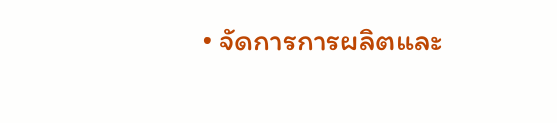• จัดการการผลิตและ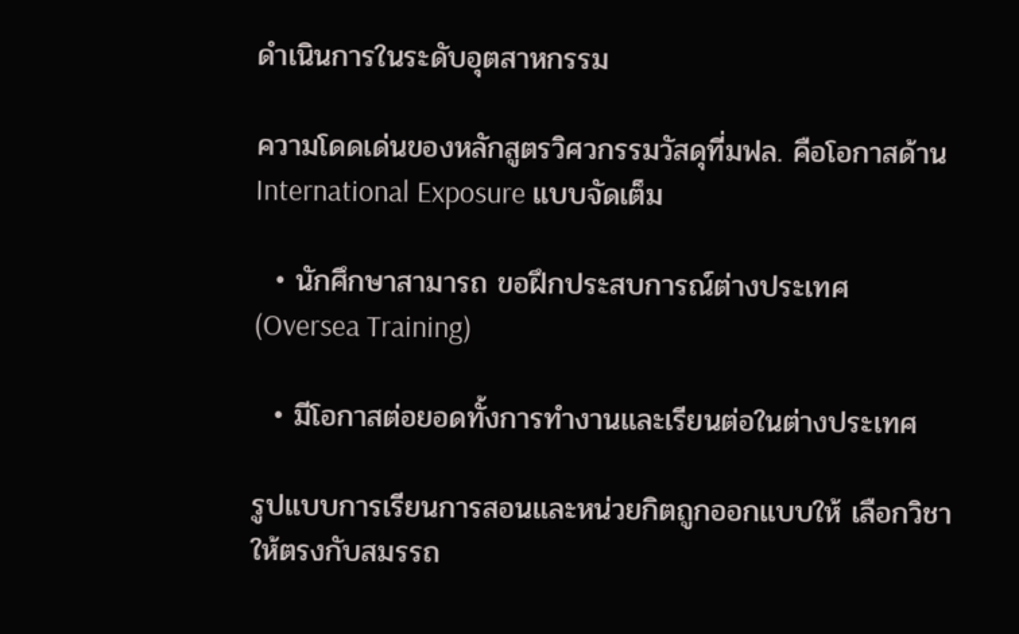ดำเนินการในระดับอุตสาหกรรม

ความโดดเด่นของหลักสูตรวิศวกรรมวัสดุที่มฟล. คือโอกาสด้าน International Exposure แบบจัดเต็ม

  • นักศึกษาสามารถ ขอฝึกประสบการณ์ต่างประเทศ (Oversea Training)

  • มีโอกาสต่อยอดทั้งการทำงานและเรียนต่อในต่างประเทศ

รูปแบบการเรียนการสอนและหน่วยกิตถูกออกแบบให้ เลือกวิชาให้ตรงกับสมรรถ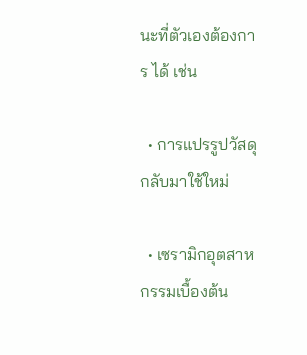นะที่ตัวเองต้องการ ได้ เช่น

  • การแปรรูปวัสดุกลับมาใช้ใหม่

  • เซรามิกอุตสาหกรรมเบื้องต้น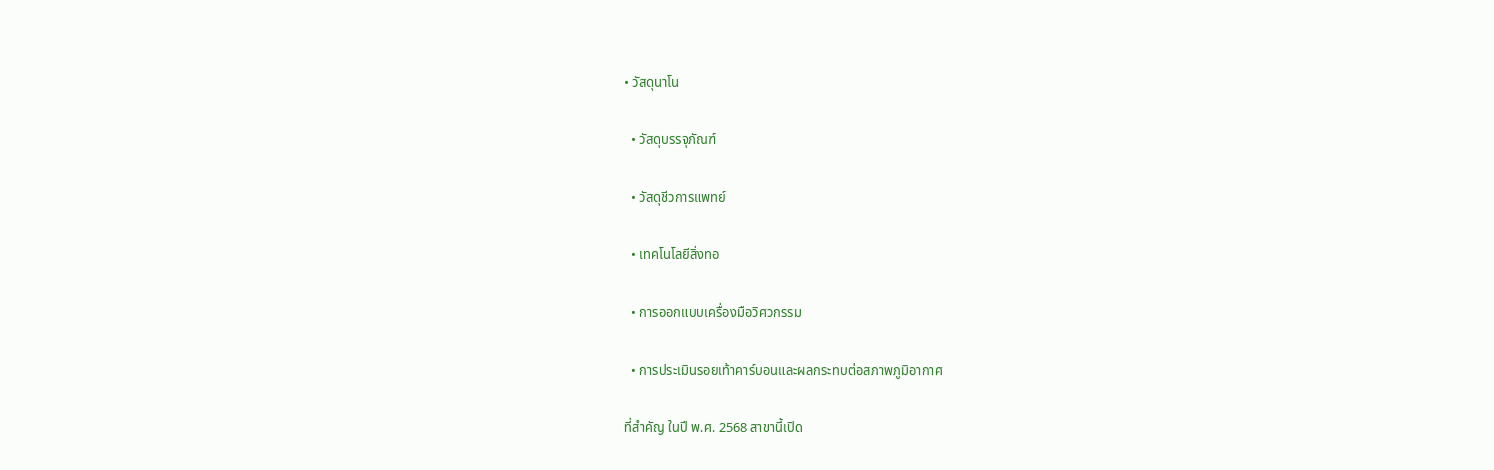• วัสดุนาโน

  • วัสดุบรรจุภัณฑ์

  • วัสดุชีวการแพทย์

  • เทคโนโลยีสิ่งทอ

  • การออกแบบเครื่องมือวิศวกรรม

  • การประเมินรอยเท้าคาร์บอนและผลกระทบต่อสภาพภูมิอากาศ

ที่สำคัญ ในปี พ.ศ. 2568 สาขานี้เปิด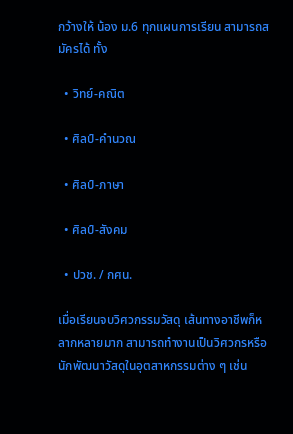กว้างให้ น้อง ม.6 ทุกแผนการเรียน สามารถสมัครได้ ทั้ง

  • วิทย์-คณิต

  • ศิลป์-คำนวณ

  • ศิลป์-ภาษา

  • ศิลป์-สังคม

  • ปวช. / กศน.

เมื่อเรียนจบวิศวกรรมวัสดุ เส้นทางอาชีพก็หลากหลายมาก สามารถทำงานเป็นวิศวกรหรือนักพัฒนาวัสดุในอุตสาหกรรมต่าง ๆ เช่น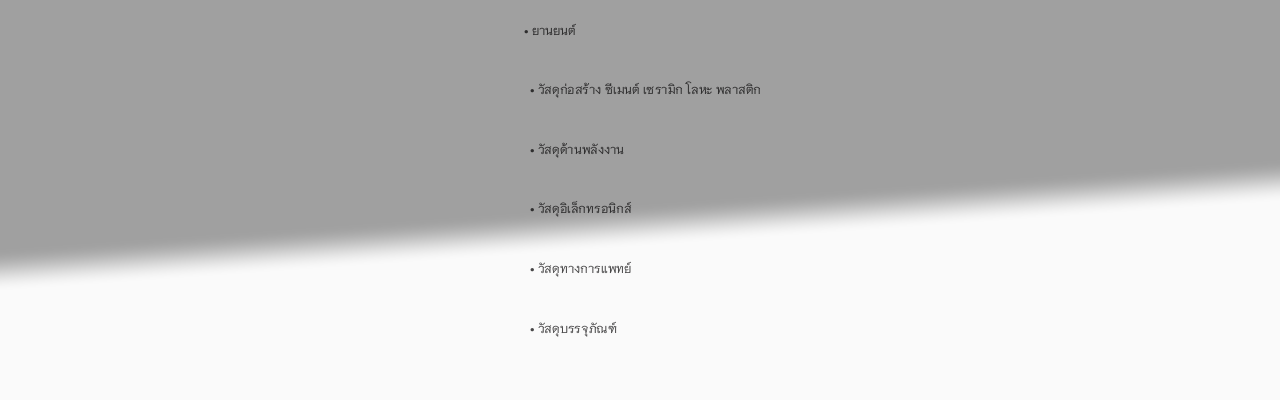• ยานยนต์

  • วัสดุก่อสร้าง ซีเมนต์ เซรามิก โลหะ พลาสติก

  • วัสดุด้านพลังงาน

  • วัสดุอิเล็กทรอนิกส์

  • วัสดุทางการแพทย์

  • วัสดุบรรจุภัณฑ์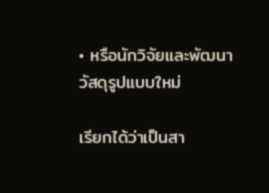• หรือนักวิจัยและพัฒนาวัสดุรูปแบบใหม่

เรียกได้ว่าเป็นสา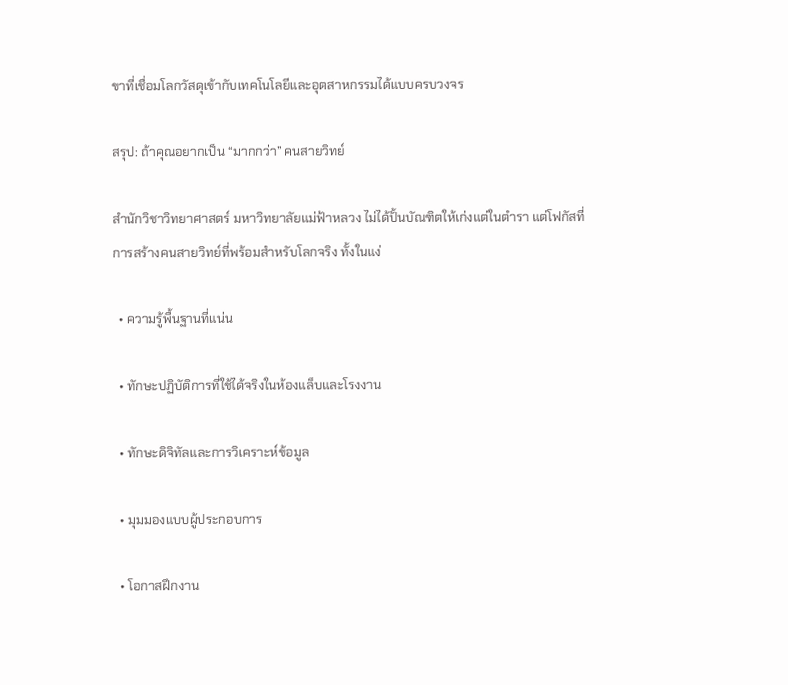ขาที่เชื่อมโลกวัสดุเข้ากับเทคโนโลยีและอุตสาหกรรมได้แบบครบวงจร

สรุป: ถ้าคุณอยากเป็น “มากกว่า” คนสายวิทย์

สำนักวิชาวิทยาศาสตร์ มหาวิทยาลัยแม่ฟ้าหลวง ไม่ได้ปั้นบัณฑิตให้เก่งแต่ในตำรา แต่โฟกัสที่การสร้างคนสายวิทย์ที่พร้อมสำหรับโลกจริง ทั้งในแง่

  • ความรู้พื้นฐานที่แน่น

  • ทักษะปฏิบัติการที่ใช้ได้จริงในห้องแล็บและโรงงาน

  • ทักษะดิจิทัลและการวิเคราะห์ข้อมูล

  • มุมมองแบบผู้ประกอบการ

  • โอกาสฝึกงาน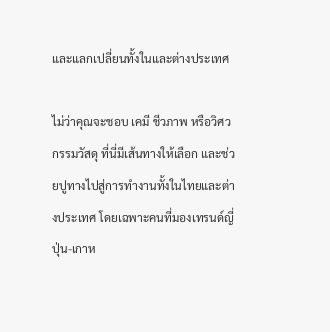และแลกเปลี่ยนทั้งในและต่างประเทศ

ไม่ว่าคุณจะชอบ เคมี ชีวภาพ หรือวิศวกรรมวัสดุ ที่นี่มีเส้นทางให้เลือก และช่วยปูทางไปสู่การทำงานทั้งในไทยและต่างประเทศ โดยเฉพาะคนที่มองเทรนด์ญี่ปุ่น-เกาห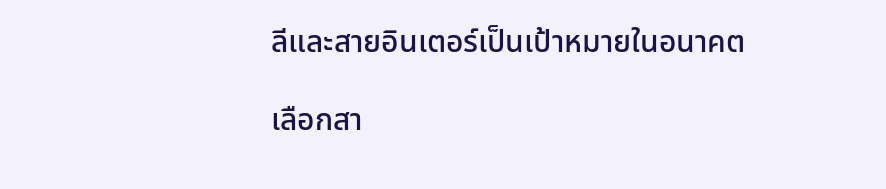ลีและสายอินเตอร์เป็นเป้าหมายในอนาคต

เลือกสา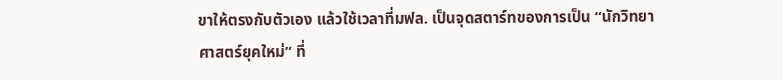ขาให้ตรงกับตัวเอง แล้วใช้เวลาที่มฟล. เป็นจุดสตาร์ทของการเป็น “นักวิทยาศาสตร์ยุคใหม่” ที่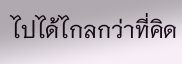ไปได้ไกลกว่าที่คิด